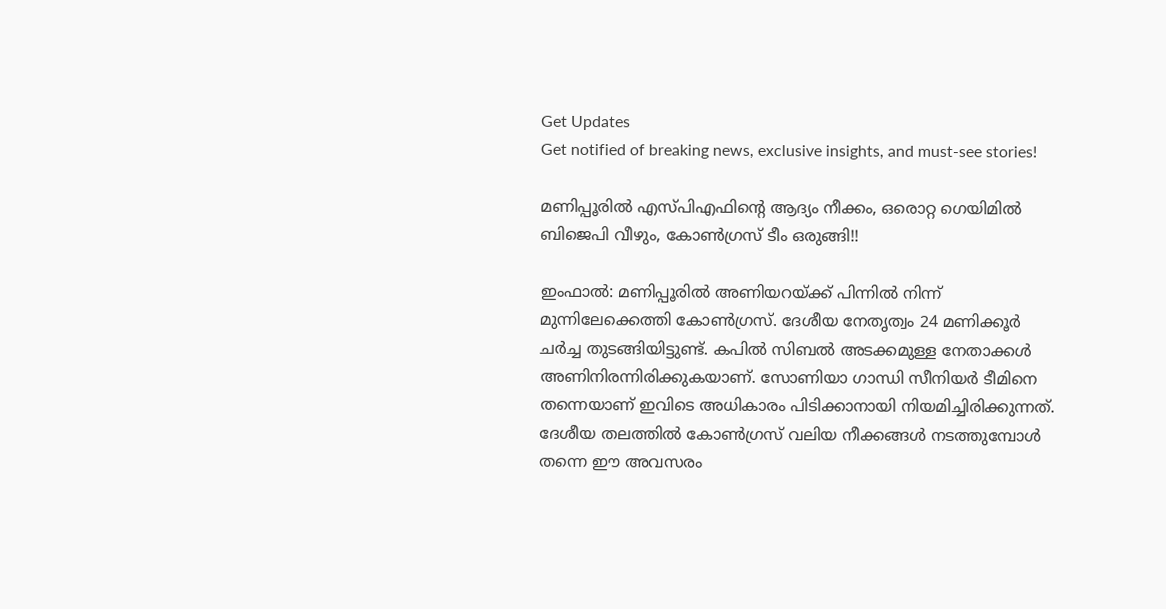Get Updates
Get notified of breaking news, exclusive insights, and must-see stories!

മണിപ്പൂരില്‍ എസ്പിഎഫിന്റെ ആദ്യം നീക്കം, ഒരൊറ്റ ഗെയിമില്‍ ബിജെപി വീഴും, കോണ്‍ഗ്രസ് ടീം ഒരുങ്ങി!!

ഇംഫാല്‍: മണിപ്പൂരില്‍ അണിയറയ്ക്ക് പിന്നില്‍ നിന്ന് മുന്നിലേക്കെത്തി കോണ്‍ഗ്രസ്. ദേശീയ നേതൃത്വം 24 മണിക്കൂര്‍ ചര്‍ച്ച തുടങ്ങിയിട്ടുണ്ട്. കപില്‍ സിബല്‍ അടക്കമുള്ള നേതാക്കള്‍ അണിനിരന്നിരിക്കുകയാണ്. സോണിയാ ഗാന്ധി സീനിയര്‍ ടീമിനെ തന്നെയാണ് ഇവിടെ അധികാരം പിടിക്കാനായി നിയമിച്ചിരിക്കുന്നത്. ദേശീയ തലത്തില്‍ കോണ്‍ഗ്രസ് വലിയ നീക്കങ്ങള്‍ നടത്തുമ്പോള്‍ തന്നെ ഈ അവസരം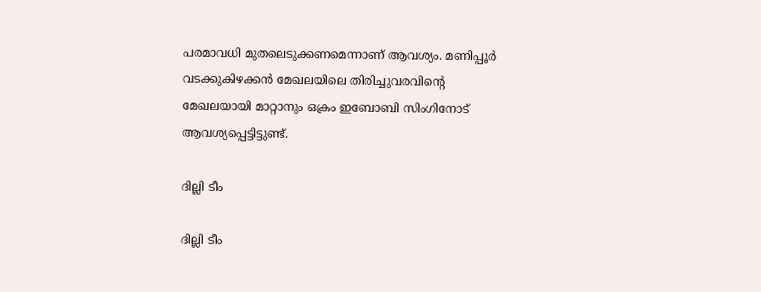പരമാവധി മുതലെടുക്കണമെന്നാണ് ആവശ്യം. മണിപ്പൂര്‍ വടക്കുകിഴക്കന്‍ മേഖലയിലെ തിരിച്ചുവരവിന്റെ മേഖലയായി മാറ്റാനും ഒക്രം ഇബോബി സിംഗിനോട് ആവശ്യപ്പെട്ടിട്ടുണ്ട്.

ദില്ലി ടീം

ദില്ലി ടീം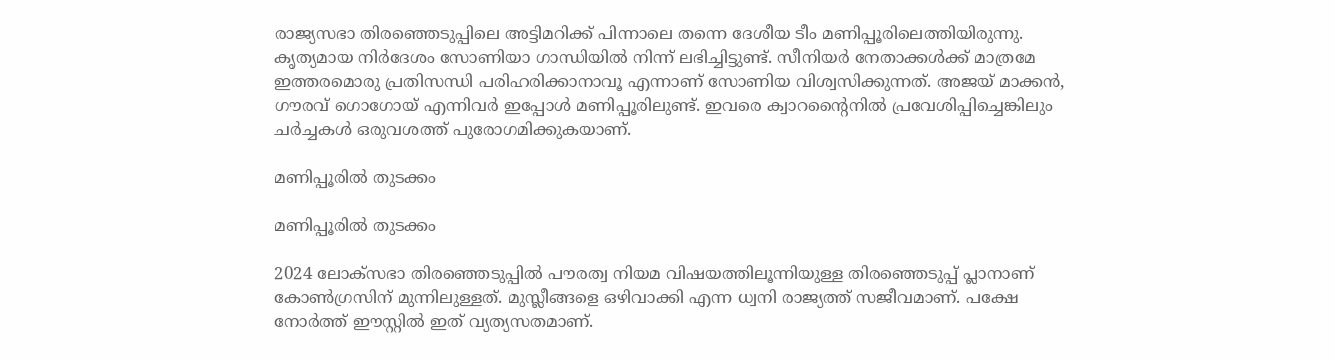രാജ്യസഭാ തിരഞ്ഞെടുപ്പിലെ അട്ടിമറിക്ക് പിന്നാലെ തന്നെ ദേശീയ ടീം മണിപ്പൂരിലെത്തിയിരുന്നു. കൃത്യമായ നിര്‍ദേശം സോണിയാ ഗാന്ധിയില്‍ നിന്ന് ലഭിച്ചിട്ടുണ്ട്. സീനിയര്‍ നേതാക്കള്‍ക്ക് മാത്രമേ ഇത്തരമൊരു പ്രതിസന്ധി പരിഹരിക്കാനാവൂ എന്നാണ് സോണിയ വിശ്വസിക്കുന്നത്. അജയ് മാക്കന്‍, ഗൗരവ് ഗൊഗോയ് എന്നിവര്‍ ഇപ്പോള്‍ മണിപ്പൂരിലുണ്ട്. ഇവരെ ക്വാറന്റൈനില്‍ പ്രവേശിപ്പിച്ചെങ്കിലും ചര്‍ച്ചകള്‍ ഒരുവശത്ത് പുരോഗമിക്കുകയാണ്.

മണിപ്പൂരില്‍ തുടക്കം

മണിപ്പൂരില്‍ തുടക്കം

2024 ലോക്‌സഭാ തിരഞ്ഞെടുപ്പില്‍ പൗരത്വ നിയമ വിഷയത്തിലൂന്നിയുള്ള തിരഞ്ഞെടുപ്പ് പ്ലാനാണ് കോണ്‍ഗ്രസിന് മുന്നിലുള്ളത്. മുസ്ലീങ്ങളെ ഒഴിവാക്കി എന്ന ധ്വനി രാജ്യത്ത് സജീവമാണ്. പക്ഷേ നോര്‍ത്ത് ഈസ്റ്റില്‍ ഇത് വ്യത്യസതമാണ്.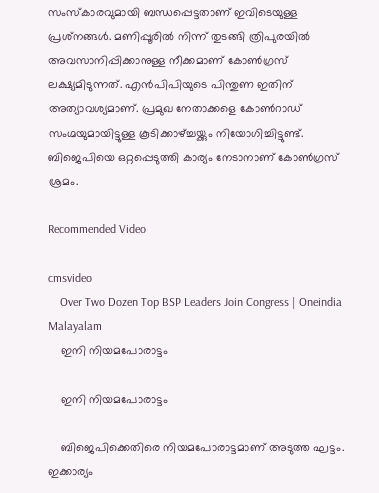സംസ്‌കാരവുമായി ബന്ധപ്പെട്ടതാണ് ഇവിടെയുള്ള പ്രശ്‌നങ്ങള്‍. മണിപ്പൂരില്‍ നിന്ന് തുടങ്ങി ത്രിപുരയില്‍ അവസാനിപ്പിക്കാനുള്ള നീക്കമാണ് കോണ്‍ഗ്രസ് ലക്ഷ്യമിടുന്നത്. എന്‍പിപിയുടെ പിന്തുണ ഇതിന് അത്യാവശ്യമാണ്. പ്രമുഖ നേതാക്കളെ കോണ്‍റാഡ് സംഗ്മയുമായിട്ടുള്ള കൂടിക്കാഴ്ച്ചയ്ക്കും നിയോഗിച്ചിട്ടുണ്ട്. ബിജെപിയെ ഒറ്റപ്പെടുത്തി കാര്യം നേടാനാണ് കോണ്‍ഗ്രസ് ശ്രമം.

Recommended Video

cmsvideo
    Over Two Dozen Top BSP Leaders Join Congress | Oneindia Malayalam
    ഇനി നിയമപോരാട്ടം

    ഇനി നിയമപോരാട്ടം

    ബിജെപിക്കെതിരെ നിയമപോരാട്ടമാണ് അടുത്ത ഘട്ടം. ഇക്കാര്യം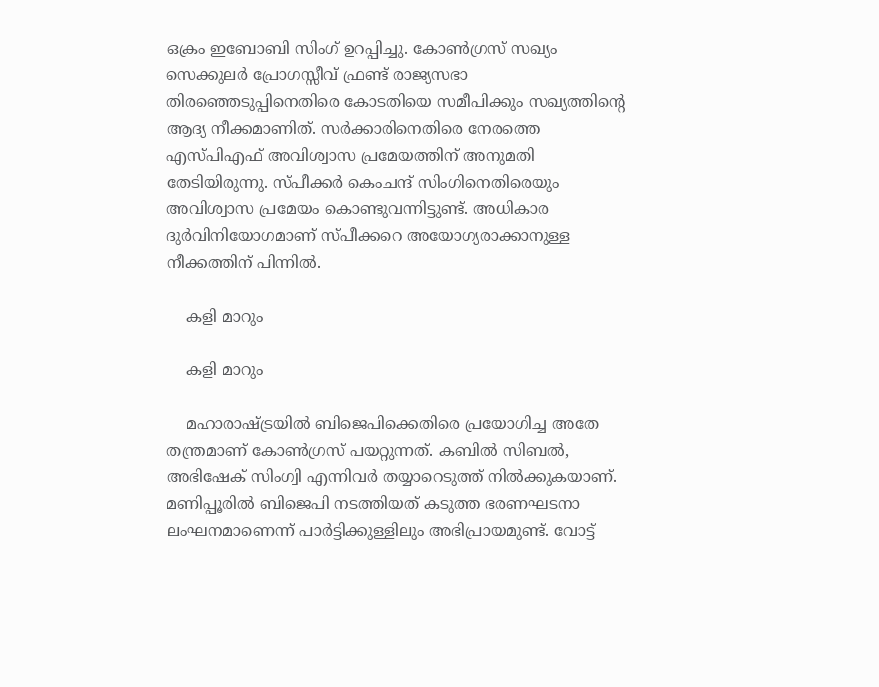ഒക്രം ഇബോബി സിംഗ് ഉറപ്പിച്ചു. കോണ്‍ഗ്രസ് സഖ്യം സെക്കുലര്‍ പ്രോഗസ്സീവ് ഫ്രണ്ട് രാജ്യസഭാ തിരഞ്ഞെടുപ്പിനെതിരെ കോടതിയെ സമീപിക്കും സഖ്യത്തിന്റെ ആദ്യ നീക്കമാണിത്. സര്‍ക്കാരിനെതിരെ നേരത്തെ എസ്പിഎഫ് അവിശ്വാസ പ്രമേയത്തിന് അനുമതി തേടിയിരുന്നു. സ്പീക്കര്‍ കെംചന്ദ് സിംഗിനെതിരെയും അവിശ്വാസ പ്രമേയം കൊണ്ടുവന്നിട്ടുണ്ട്. അധികാര ദുര്‍വിനിയോഗമാണ് സ്പീക്കറെ അയോഗ്യരാക്കാനുള്ള നീക്കത്തിന് പിന്നില്‍.

    കളി മാറും

    കളി മാറും

    മഹാരാഷ്ട്രയില്‍ ബിജെപിക്കെതിരെ പ്രയോഗിച്ച അതേ തന്ത്രമാണ് കോണ്‍ഗ്രസ് പയറ്റുന്നത്. കബില്‍ സിബല്‍, അഭിഷേക് സിംഗ്വി എന്നിവര്‍ തയ്യാറെടുത്ത് നില്‍ക്കുകയാണ്. മണിപ്പൂരില്‍ ബിജെപി നടത്തിയത് കടുത്ത ഭരണഘടനാ ലംഘനമാണെന്ന് പാര്‍ട്ടിക്കുള്ളിലും അഭിപ്രായമുണ്ട്. വോട്ട്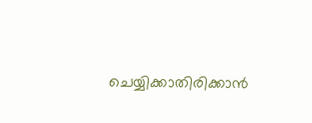ചെയ്യിക്കാതിരിക്കാന്‍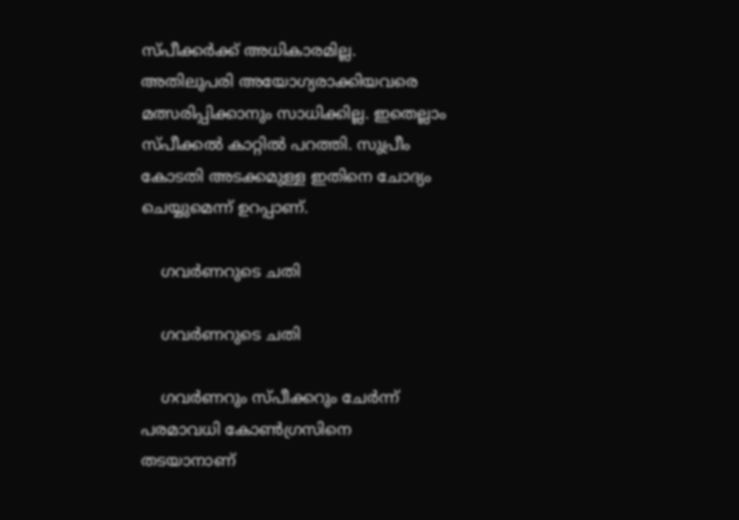സ്പീക്കര്‍ക്ക് അധികാരമില്ല. അതിലുപരി അയോഗ്യരാക്കിയവരെ മത്സരിപ്പിക്കാനും സാധിക്കില്ല. ഇതെല്ലാം സ്പീക്കല്‍ കാറ്റില്‍ പറത്തി. സുപ്രീം കോടതി അടക്കമുള്ള ഇതിനെ ചോദ്യം ചെയ്യുമെന്ന് ഉറപ്പാണ്.

    ഗവര്‍ണറുടെ ചതി

    ഗവര്‍ണറുടെ ചതി

    ഗവര്‍ണറും സ്പീക്കറും ചേര്‍ന്ന് പരമാവധി കോണ്‍ഗ്രസിനെ തടയാനാണ്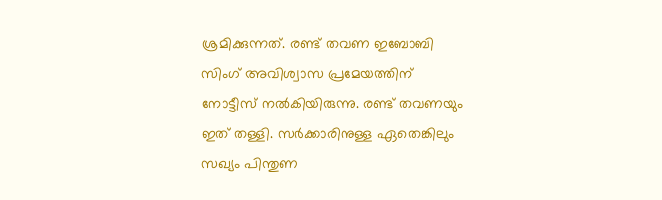ശ്രമിക്കുന്നത്. രണ്ട് തവണ ഇബോബി സിംഗ് അവിശ്വാസ പ്രമേയത്തിന് നോട്ടീസ് നല്‍കിയിരുന്നു. രണ്ട് തവണയും ഇത് തള്ളി. സര്‍ക്കാരിനുള്ള ഏതെങ്കിലും സഖ്യം പിന്തുണ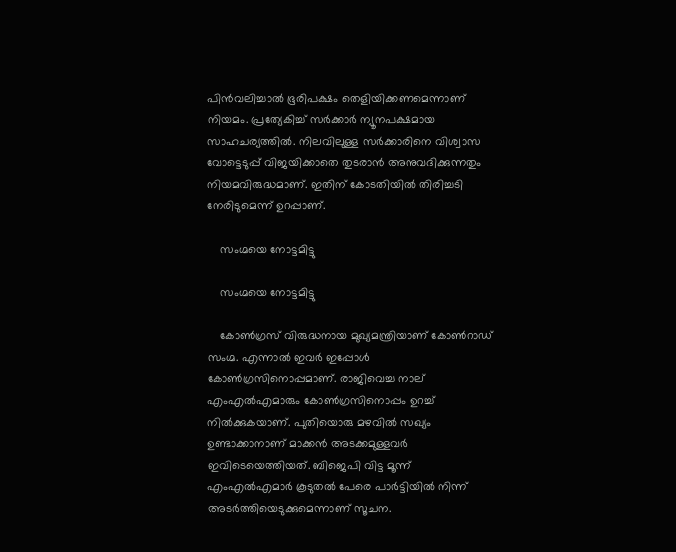പിന്‍വലിച്ചാല്‍ ഭൂരിപക്ഷം തെളിയിക്കണമെന്നാണ് നിയമം. പ്രത്യേകിച്ച് സര്‍ക്കാര്‍ ന്യൂനപക്ഷമായ സാഹചര്യത്തില്‍. നിലവിലുള്ള സര്‍ക്കാരിനെ വിശ്വാസ വോട്ടെടുപ്പ് വിജയിക്കാതെ തുടരാന്‍ അനുവദിക്കുന്നതും നിയമവിരുദ്ധമാണ്. ഇതിന് കോടതിയില്‍ തിരിച്ചടി നേരിടുമെന്ന് ഉറപ്പാണ്.

    സംഗ്മയെ നോട്ടമിട്ടു

    സംഗ്മയെ നോട്ടമിട്ടു

    കോണ്‍ഗ്രസ് വിരുദ്ധനായ മുഖ്യമന്ത്രിയാണ് കോണ്‍റാഡ് സംഗ്മ. എന്നാല്‍ ഇവര്‍ ഇപ്പോള്‍ കോണ്‍ഗ്രസിനൊപ്പമാണ്. രാജിവെച്ച നാല് എംഎല്‍എമാരും കോണ്‍ഗ്രസിനൊപ്പം ഉറച്ച് നില്‍ക്കുകയാണ്. പുതിയൊരു മഴവില്‍ സഖ്യം ഉണ്ടാക്കാനാണ് മാക്കന്‍ അടക്കമുള്ളവര്‍ ഇവിടെയെത്തിയത്. ബിജെപി വിട്ട മൂന്ന് എംഎല്‍എമാര്‍ കൂടുതല്‍ പേരെ പാര്‍ട്ടിയില്‍ നിന്ന് അടര്‍ത്തിയെടുക്കുമെന്നാണ് സൂചന.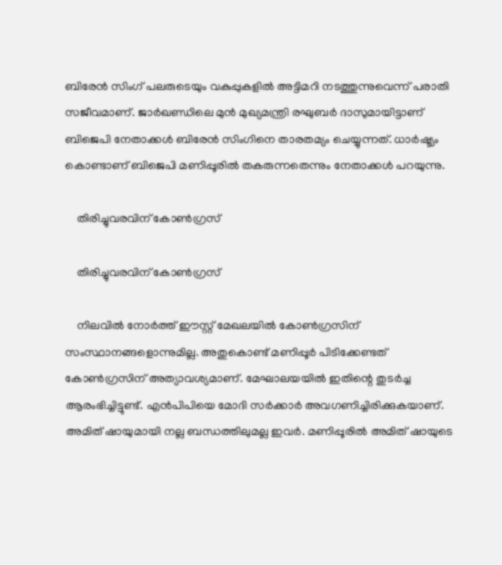ബിരേന്‍ സിംഗ് പലരുടെയും വകുപ്പുകളില്‍ അട്ടിമറി നടത്തുന്നുവെന്ന് പരാതി സജീവമാണ്. ജാര്‍ഖണ്ഡിലെ മുന്‍ മുഖ്യമന്ത്രി രഘുബര്‍ ദാസുമായിട്ടാണ് ബിജെപി നേതാക്കള്‍ ബിരേന്‍ സിംഗിനെ താരതമ്യം ചെയ്യുന്നത്. ധാര്‍ഷ്ട്യം കൊണ്ടാണ് ബിജെപി മണിപ്പൂരില്‍ തകരുന്നതെന്നും നേതാക്കള്‍ പറയുന്നു.

    തിരിച്ചുവരവിന് കോണ്‍ഗ്രസ്

    തിരിച്ചുവരവിന് കോണ്‍ഗ്രസ്

    നിലവില്‍ നോര്‍ത്ത് ഈസ്റ്റ് മേഖലയില്‍ കോണ്‍ഗ്രസിന് സംസ്ഥാനങ്ങളൊന്നുമില്ല. അതുകൊണ്ട് മണിപ്പൂര്‍ പിടിക്കേണ്ടത് കോണ്‍ഗ്രസിന് അത്യാവശ്യമാണ്. മേഘാലയയില്‍ ഇതിന്റെ തുടര്‍ച്ച ആരംഭിച്ചിട്ടുണ്ട്. എന്‍പിപിയെ മോദി സര്‍ക്കാര്‍ അവഗണിച്ചിരിക്കുകയാണ്. അമിത് ഷായുമായി നല്ല ബന്ധത്തിലുമല്ല ഇവര്‍. മണിപ്പൂരില്‍ അമിത് ഷായുടെ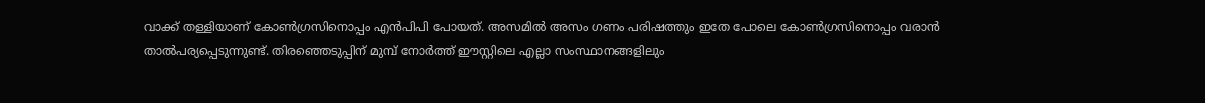വാക്ക് തള്ളിയാണ് കോണ്‍ഗ്രസിനൊപ്പം എന്‍പിപി പോയത്. അസമില്‍ അസം ഗണം പരിഷത്തും ഇതേ പോലെ കോണ്‍ഗ്രസിനൊപ്പം വരാന്‍ താല്‍പര്യപ്പെടുന്നുണ്ട്. തിരഞ്ഞെടുപ്പിന് മുമ്പ് നോര്‍ത്ത് ഈസ്റ്റിലെ എല്ലാ സംസ്ഥാനങ്ങളിലും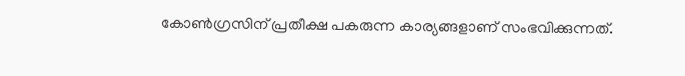കോണ്‍ഗ്രസിന് പ്രതീക്ഷ പകരുന്ന കാര്യങ്ങളാണ് സംഭവിക്കുന്നത്.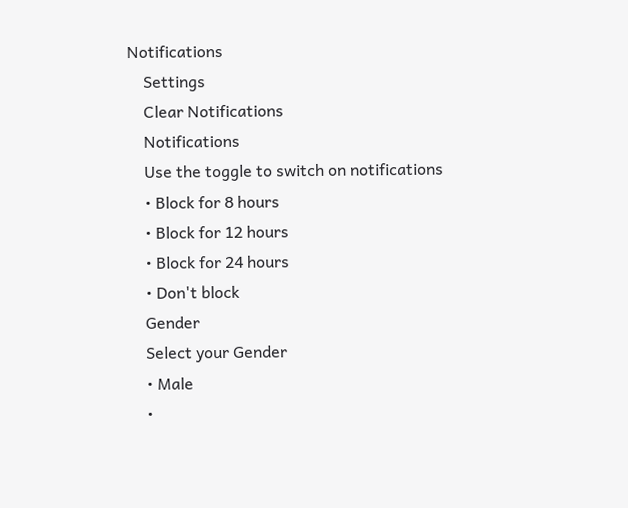Notifications
    Settings
    Clear Notifications
    Notifications
    Use the toggle to switch on notifications
    • Block for 8 hours
    • Block for 12 hours
    • Block for 24 hours
    • Don't block
    Gender
    Select your Gender
    • Male
    •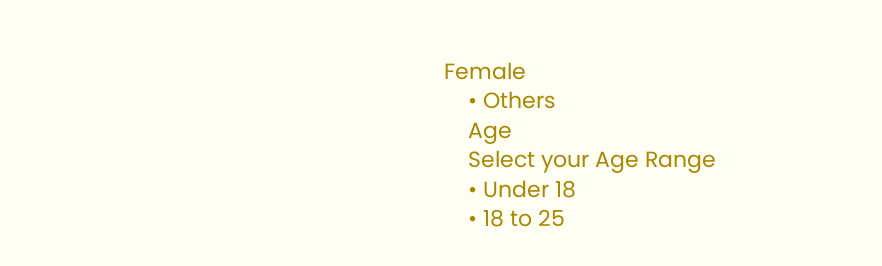Female
    • Others
    Age
    Select your Age Range
    • Under 18
    • 18 to 25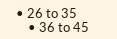• 26 to 35
    • 36 to 45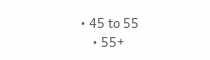• 45 to 55
    • 55+